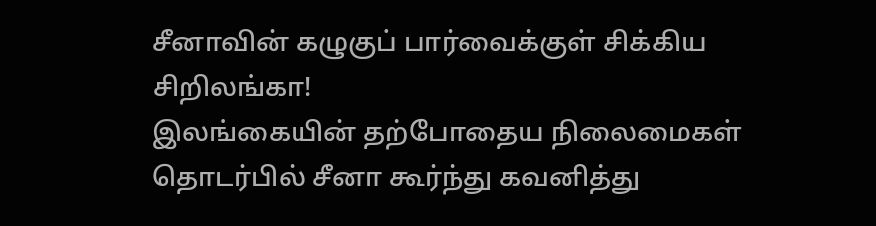சீனாவின் கழுகுப் பார்வைக்குள் சிக்கிய சிறிலங்கா!
இலங்கையின் தற்போதைய நிலைமைகள் தொடர்பில் சீனா கூர்ந்து கவனித்து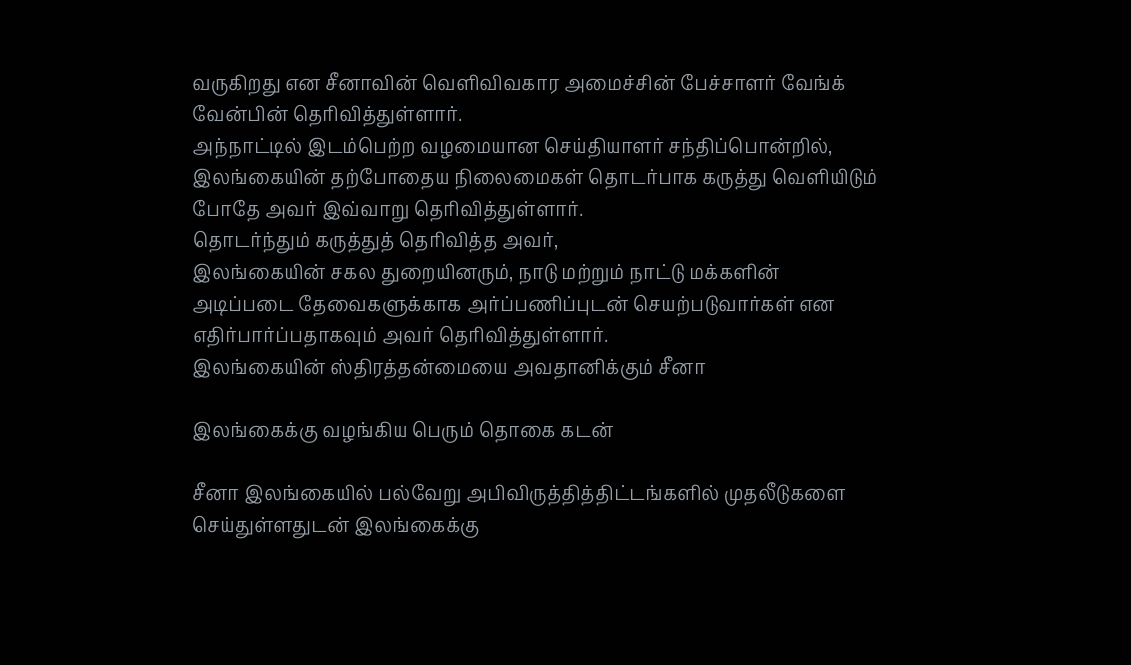வருகிறது என சீனாவின் வெளிவிவகார அமைச்சின் பேச்சாளர் வேங்க் வேன்பின் தெரிவித்துள்ளார்.
அந்நாட்டில் இடம்பெற்ற வழமையான செய்தியாளர் சந்திப்பொன்றில், இலங்கையின் தற்போதைய நிலைமைகள் தொடர்பாக கருத்து வெளியிடும் போதே அவர் இவ்வாறு தெரிவித்துள்ளார்.
தொடர்ந்தும் கருத்துத் தெரிவித்த அவர்,
இலங்கையின் சகல துறையினரும், நாடு மற்றும் நாட்டு மக்களின் அடிப்படை தேவைகளுக்காக அர்ப்பணிப்புடன் செயற்படுவார்கள் என எதிர்பார்ப்பதாகவும் அவர் தெரிவித்துள்ளார்.
இலங்கையின் ஸ்திரத்தன்மையை அவதானிக்கும் சீனா

இலங்கைக்கு வழங்கிய பெரும் தொகை கடன்

சீனா இலங்கையில் பல்வேறு அபிவிருத்தித்திட்டங்களில் முதலீடுகளை செய்துள்ளதுடன் இலங்கைக்கு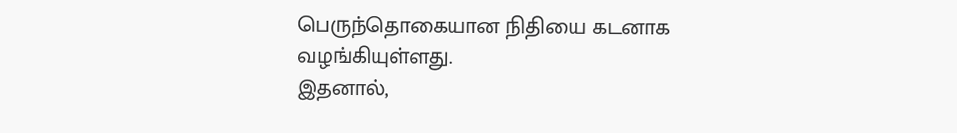பெருந்தொகையான நிதியை கடனாக வழங்கியுள்ளது.
இதனால்,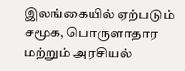இலங்கையில் ஏற்படும் சமூக, பொருளாதார மற்றும் அரசியல்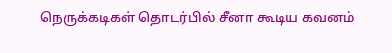நெருக்கடிகள் தொடர்பில் சீனா கூடிய கவனம்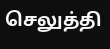செலுத்தி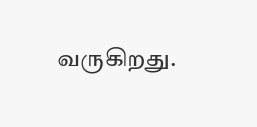வருகிறது.